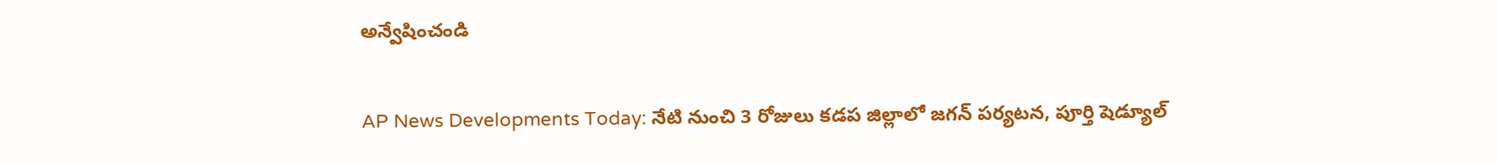అన్వేషించండి

AP News Developments Today: నేటి నుంచి 3 రోజులు కడప జిల్లాలో జగన్ పర్యటన, పూర్తి షెడ్యూల్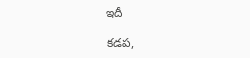ఇదీ

కడప,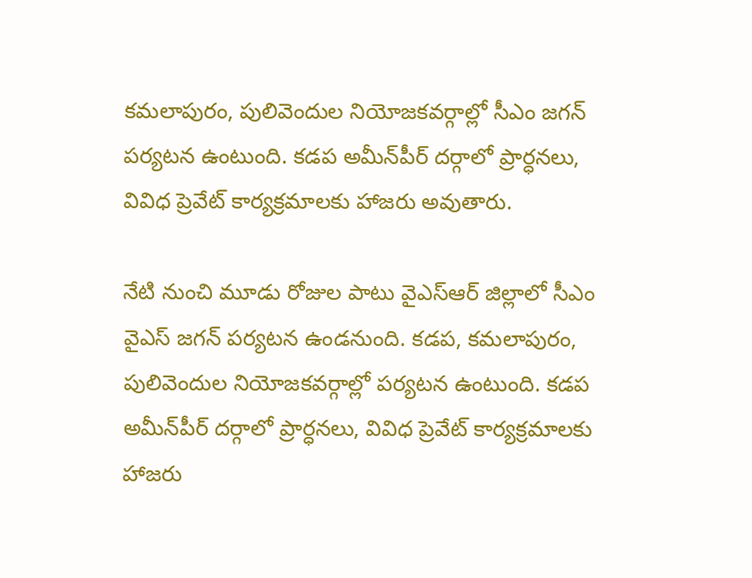కమలాపురం, పులివెందుల నియోజకవర్గాల్లో సీఎం జగన్ పర్యటన ఉంటుంది. కడప అమీన్‌పీర్‌ దర్గాలో ప్రార్ధనలు, వివిధ ప్రెవేట్‌ కార్యక్రమాలకు హాజరు అవుతారు.

నేటి నుంచి మూడు రోజుల పాటు వైఎస్‌ఆర్ జిల్లాలో సీఎం వైఎస్‌ జగన్‌ పర్యటన ఉండనుంది. కడప, కమలాపురం, పులివెందుల నియోజకవర్గాల్లో పర్యటన ఉంటుంది. కడప అమీన్‌పీర్‌ దర్గాలో ప్రార్ధనలు, వివిధ ప్రెవేట్‌ కార్యక్రమాలకు హాజరు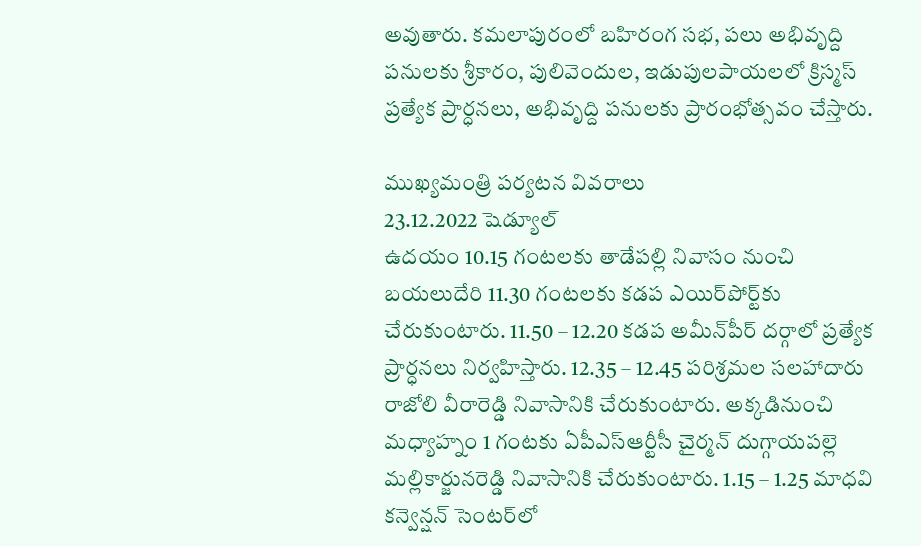అవుతారు. కమలాపురంలో బహిరంగ సభ, పలు అభివృద్ది పనులకు శ్రీకారం, పులివెందుల, ఇడుపులపాయలలో క్రిస్మస్‌ ప్రత్యేక ప్రార్ధనలు, అభివృద్ది పనులకు ప్రారంభోత్సవం చేస్తారు.

ముఖ్యమంత్రి పర్యటన వివరాలు
23.12.2022 షెడ్యూల్‌
ఉదయం 10.15 గంటలకు తాడేపల్లి నివాసం నుంచి బయలుదేరి 11.30 గంటలకు కడప ఎయిర్‌పోర్ట్‌కు చేరుకుంటారు. 11.50 – 12.20 కడప అమీన్‌పీర్‌ దర్గాలో ప్రత్యేక ప్రార్ధనలు నిర్వహిస్తారు. 12.35 – 12.45 పరిశ్రమల సలహాదారు రాజోలి వీరారెడ్డి నివాసానికి చేరుకుంటారు. అక్కడినుంచి మధ్యాహ్నం 1 గంటకు ఏపీఎస్‌ఆర్టీసీ చైర్మన్‌ దుగ్గాయపల్లె మల్లికార్జునరెడ్డి నివాసానికి చేరుకుంటారు. 1.15 – 1.25 మాధవి కన్వెన్షన్‌ సెంటర్‌లో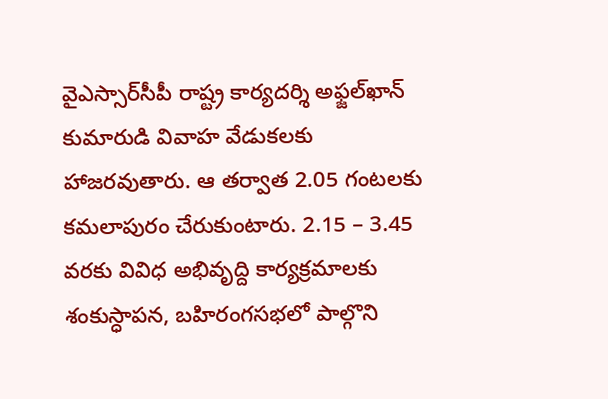వైఎస్సార్‌సీపీ రాష్ట్ర కార్యదర్శి అఫ్జల్‌ఖాన్‌ కుమారుడి వివాహ వేడుకలకు హాజరవుతారు. ఆ తర్వాత 2.05 గంటలకు కమలాపురం చేరుకుంటారు. 2.15 – 3.45 వరకు వివిధ అభివృద్ది కార్యక్రమాలకు శంకుస్ధాపన, బహిరంగసభలో పాల్గొని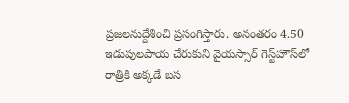ప్రజలనుద్దేశించి ప్రసంగిస్తారు. అనంతరం 4.50 ఇడుపులపాయ చేరుకుని వైయస్సార్‌ గెస్ట్‌హౌస్‌లో రాత్రికి అక్కడే బస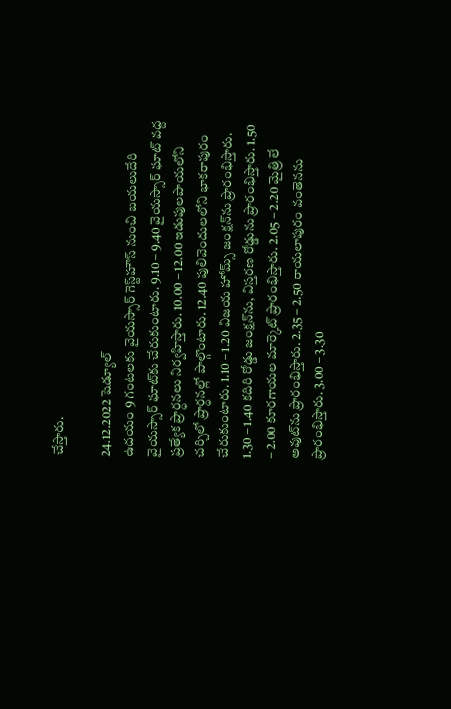చేస్తారు.

24.12.2022 షెడ్యూల్‌
ఉదయం 9 గంటలకు వైయస్సార్‌ గెస్ట్‌హౌస్‌ నుంచి బయలుదేరి వైయస్సార్‌ ఘాట్‌కు చేరుకుంటారు. 9.10 – 9.40 వైయస్సార్‌ ఘాట్‌ వద్ద ప్రత్యేక ప్రార్ధనలు నిర్వహిస్తారు. 10.00 – 12.00 ఇడుపులపాయలోని చర్చిలో ప్రార్ధనల్లో పాల్గొంటారు. 12.40 పులివెందులలోని భాకరాపురం చేరుకుంటారు. 1.10 – 1.20 విజయ హోమ్స్‌ జంక్షన్‌ను ప్రారంభిస్తారు. 1.30 – 1.40 కదిరి రోడ్డు జంక్షన్‌ను, విస్తరణ రోడ్డును ప్రారంభిస్తారు. 1.50 – 2.00 కూరగాయల మార్కెట్‌ ప్రారంభిస్తారు. 2.05 – 2.20 మైత్రి లే అవుట్‌ను ప్రారంభిస్తారు. 2.35 – 2.50 రాయలాపురం వంతెనను ప్రారంభిస్తారు. 3.00 – 3.30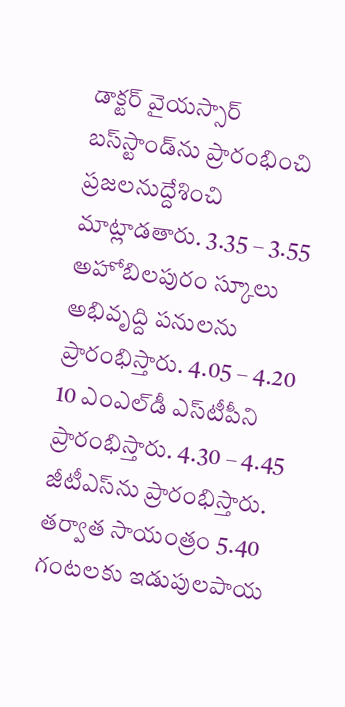డాక్టర్‌ వైయస్సార్‌ బస్‌స్టాండ్‌ను ప్రారంభించి ప్రజలనుద్దేశించి మాట్లాడతారు. 3.35 – 3.55 అహోబిలపురం స్కూలు అభివృద్ది పనులను ప్రారంభిస్తారు. 4.05 – 4.20 10 ఎంఎల్‌డీ ఎస్‌టీపీని ప్రారంభిస్తారు. 4.30 – 4.45 జీటీఎస్‌ను ప్రారంభిస్తారు. తర్వాత సాయంత్రం 5.40 గంటలకు ఇడుపులపాయ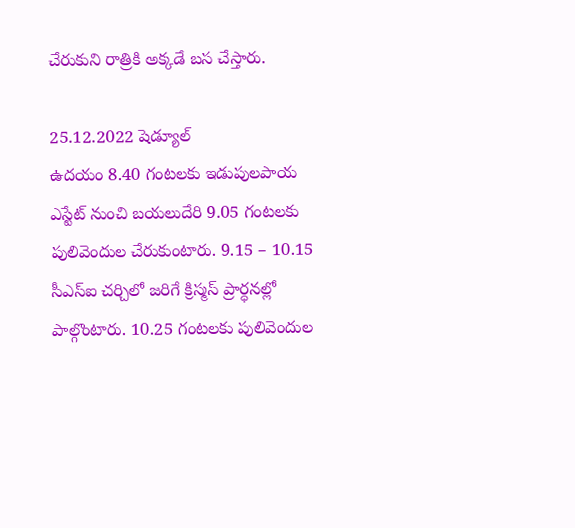చేరుకుని రాత్రికి అక్కడే బస చేస్తారు.

25.12.2022 షెడ్యూల్‌
ఉదయం 8.40 గంటలకు ఇడుపులపాయ ఎస్టేట్‌ నుంచి బయలుదేరి 9.05 గంటలకు పులివెందుల చేరుకుంటారు. 9.15 – 10.15 సీఎస్‌ఐ చర్చిలో జరిగే క్రిస్మస్‌ ప్రార్ధనల్లో పాల్గొంటారు. 10.25 గంటలకు పులివెందుల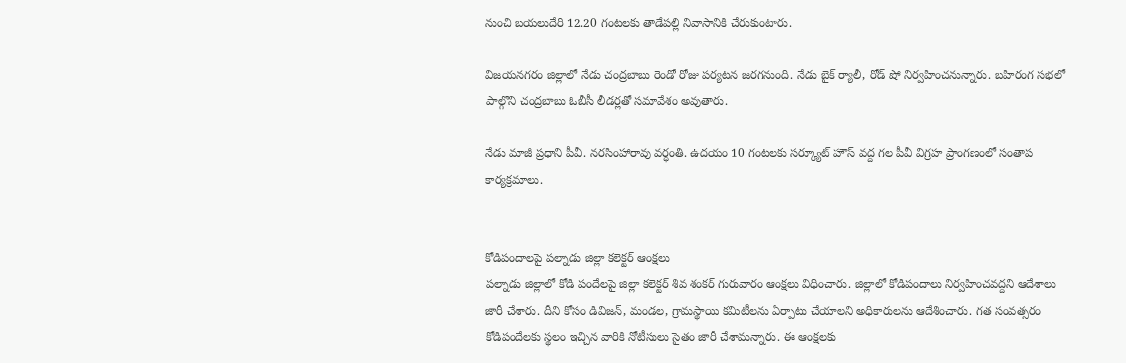నుంచి బయలుదేరి 12.20 గంటలకు తాడేపల్లి నివాసానికి చేరుకుంటారు.

విజయనగరం జిల్లాలో నేడు చంద్రబాబు రెండో రోజు పర్యటన జరగనుంది. నేడు బైక్ ర్యాలీ, రోడ్ షో నిర్వహించనున్నారు. బహిరంగ సభలో పాల్గొని చంద్రబాబు ఓబీసీ లీడర్లతో సమావేశం అవుతారు.

నేడు మాజీ ప్రధాని పీవీ. నరసింహారావు వర్ధంతి. ఉదయం 10 గంటలకు సర్క్యూట్ హౌస్ వద్ద గల పీవీ విగ్రహ ప్రాంగణంలో సంతాప కార్యక్రమాలు.


కోడిపందాలపై పల్నాడు జిల్లా కలెక్టర్ ఆంక్షలు
పల్నాడు జిల్లాలో కోడి పందేలపై జిల్లా కలెక్టర్ శివ శంకర్ గురువారం ఆంక్షలు విధించారు. జిల్లాలో కోడిపందాలు నిర్వహించవద్దని ఆదేశాలు జారీ చేశారు. దీని కోసం డివిజన్, మండల, గ్రామస్థాయి కమిటీలను ఏర్పాటు చేయాలని అధికారులను ఆదేశించారు. గత సంవత్సరం కోడిపందేలకు స్థలం ఇచ్చిన వారికి నోటీసులు సైతం జారీ చేశామన్నారు. ఈ ఆంక్షలకు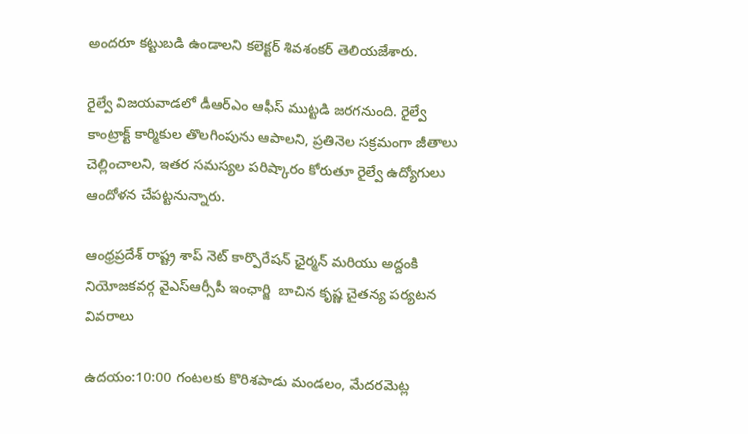అందరూ కట్టుబడి ఉండాలని కలెక్టర్ శివశంకర్ తెలియజేశారు.

రైల్వే విజయవాడలో డీఆర్ఎం ఆఫీస్ ముట్టడి జరగనుంది. రైల్వే కాంట్రాక్ట్ కార్మికుల తొలగింపును ఆపాలని, ప్రతినెల సక్రమంగా జీతాలు చెల్లించాలని, ఇతర సమస్యల పరిష్కారం కోరుతూ రైల్వే ఉద్యోగులు ఆందోళన చేపట్టనున్నారు.

ఆంధ్రప్రదేశ్ రాష్ట్ర శాప్ నెట్ కార్పొరేషన్ ఛైర్మన్ మరియు అద్దంకి నియోజకవర్గ వైఎస్ఆర్సీపీ ఇంఛార్జి  బాచిన కృష్ణ చైతన్య పర్యటన వివరాలు

ఉదయం:10:00 గంటలకు కొరిశపాడు మండలం, మేదరమెట్ల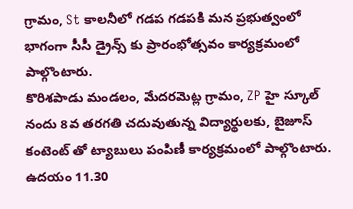గ్రామం, St కాలనీలో గడప గడపకి మన ప్రభుత్వంలో భాగంగా సీసీ డ్రైన్స్ కు ప్రారంభోత్సవం కార్యక్రమంలో పాల్గొంటారు.
కొరిశపాడు మండలం, మేదరమెట్ల గ్రామం, ZP హై స్కూల్ నందు 8వ తరగతి చదువుతున్న విద్యార్థులకు, బైజూస్ కంటెంట్ తో ట్యాబులు పంపిణీ కార్యక్రమంలో పాల్గొంటారు.
ఉదయం 11.30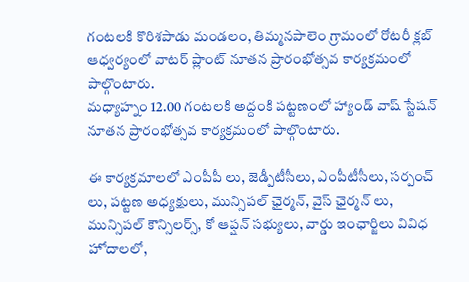గంటలకి కొరిశపాడు మండలం, తిమ్మనపాలెం గ్రామంలో రోటరీ క్లబ్ ఆధ్వర్యంలో వాటర్ ప్లాంట్ నూతన ప్రారంభోత్సవ కార్యక్రమంలో పాల్గొంటారు.
మధ్యాహ్నం 12.00 గంటలకి అద్దంకి పట్టణంలో హ్యాండ్ వాష్ స్టేషన్ నూతన ప్రారంభోత్సవ కార్యక్రమంలో పాల్గొంటారు.

ఈ కార్యక్రమాలలో ఎంపీపీ లు, జెడ్పీటీసీలు, ఎంపీటీసీలు, సర్పంచ్ లు, పట్టణ అధ్యక్షులు, మున్సిపల్ ఛైర్మన్, వైస్ ఛైర్మన్ లు, మున్సిపల్ కౌన్సిలర్స్, కో ఆప్షన్ సభ్యులు, వార్డు ఇంఛార్జిలు వివిధ హోదాలలో,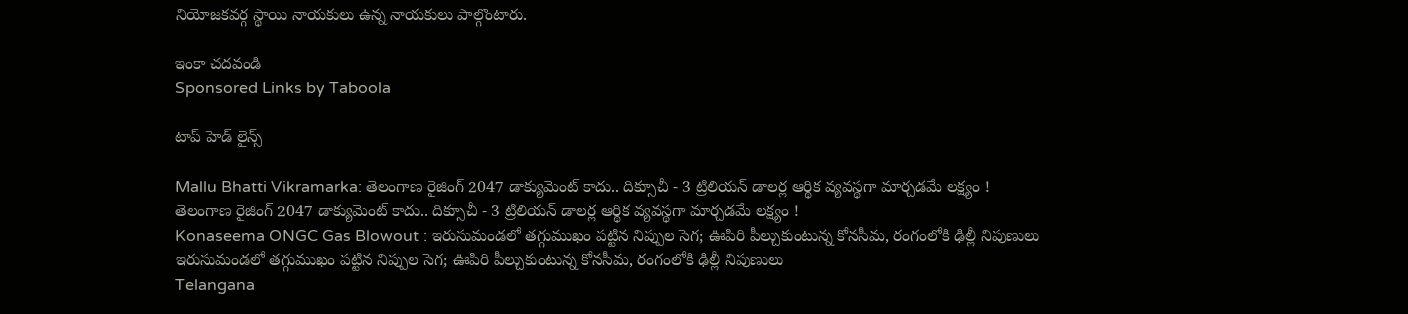నియోజకవర్గ స్థాయి నాయకులు ఉన్న నాయకులు పాల్గొంటారు.

ఇంకా చదవండి
Sponsored Links by Taboola

టాప్ హెడ్ లైన్స్

Mallu Bhatti Vikramarka: తెలంగాణ రైజింగ్ 2047 డాక్యుమెంట్ కాదు.. దిక్సూచీ - 3 ట్రిలియన్ డాలర్ల ఆర్థిక వ్యవస్థగా మార్చడమే లక్ష్యం !
తెలంగాణ రైజింగ్ 2047 డాక్యుమెంట్ కాదు.. దిక్సూచీ - 3 ట్రిలియన్ డాలర్ల ఆర్థిక వ్యవస్థగా మార్చడమే లక్ష్యం !
Konaseema ONGC Gas Blowout : ఇరుసుమండలో తగ్గుముఖం పట్టిన నిప్పుల సెగ; ఊపిరి పీల్చుకుంటున్న కోనసీమ, రంగంలోకి ఢిల్లీ నిపుణులు
ఇరుసుమండలో తగ్గుముఖం పట్టిన నిప్పుల సెగ; ఊపిరి పీల్చుకుంటున్న కోనసీమ, రంగంలోకి ఢిల్లీ నిపుణులు
Telangana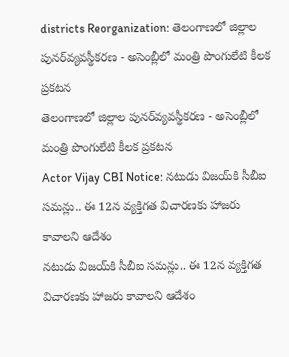districts Reorganization: తెలంగాణలో జిల్లాల పునర్‌వ్యవస్థీకరణ - అసెంబ్లీలో మంత్రి పొంగులేటి కీలక ప్రకటన
తెలంగాణలో జిల్లాల పునర్‌వ్యవస్థీకరణ - అసెంబ్లీలో మంత్రి పొంగులేటి కీలక ప్రకటన
Actor Vijay CBI Notice: నటుడు విజయ్‌కి సీబీఐ సమన్లు.. ఈ 12న వ్యక్తిగత విచారణకు హాజరు కావాలని ఆదేశం
నటుడు విజయ్‌కి సీబీఐ సమన్లు.. ఈ 12న వ్యక్తిగత విచారణకు హాజరు కావాలని ఆదేశం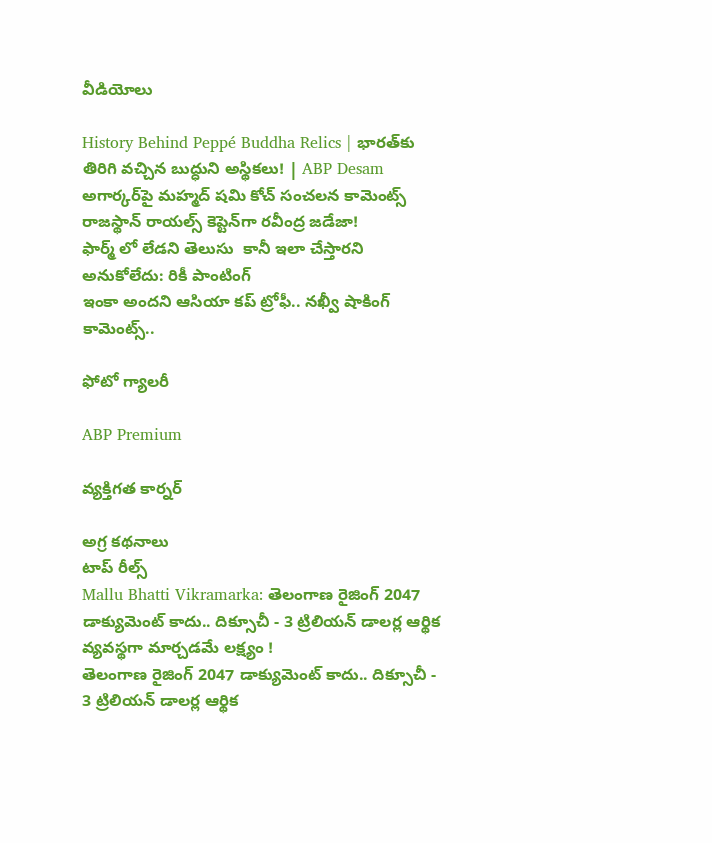వీడియోలు

History Behind Peppé Buddha Relics | భారత్‌కు తిరిగి వచ్చిన బుద్ధుని అస్థికలు! | ABP Desam
అగార్కర్‌పై మహ్మద్ షమి కోచ్ సంచలన కామెంట్స్
రాజస్థాన్ రాయల్స్ కెప్టెన్‌గా రవీంద్ర జడేజా!
ఫార్మ్ లో లేడని తెలుసు  కానీ ఇలా చేస్తారని అనుకోలేదు: రికీ పాంటింగ్
ఇంకా అందని ఆసియా కప్ ట్రోఫీ.. నఖ్వీ షాకింగ్ కామెంట్స్..

ఫోటో గ్యాలరీ

ABP Premium

వ్యక్తిగత కార్నర్

అగ్ర కథనాలు
టాప్ రీల్స్
Mallu Bhatti Vikramarka: తెలంగాణ రైజింగ్ 2047 డాక్యుమెంట్ కాదు.. దిక్సూచీ - 3 ట్రిలియన్ డాలర్ల ఆర్థిక వ్యవస్థగా మార్చడమే లక్ష్యం !
తెలంగాణ రైజింగ్ 2047 డాక్యుమెంట్ కాదు.. దిక్సూచీ - 3 ట్రిలియన్ డాలర్ల ఆర్థిక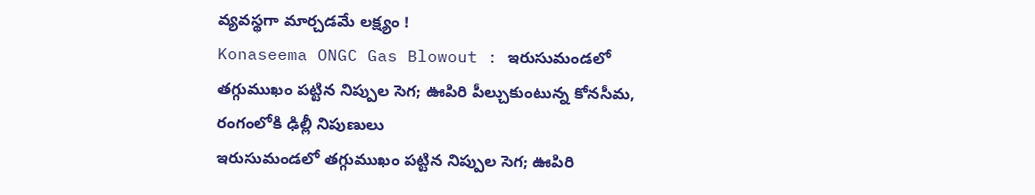వ్యవస్థగా మార్చడమే లక్ష్యం !
Konaseema ONGC Gas Blowout : ఇరుసుమండలో తగ్గుముఖం పట్టిన నిప్పుల సెగ; ఊపిరి పీల్చుకుంటున్న కోనసీమ, రంగంలోకి ఢిల్లీ నిపుణులు
ఇరుసుమండలో తగ్గుముఖం పట్టిన నిప్పుల సెగ; ఊపిరి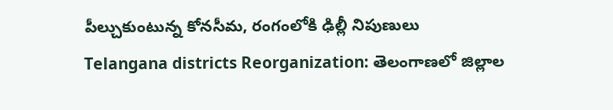పీల్చుకుంటున్న కోనసీమ, రంగంలోకి ఢిల్లీ నిపుణులు
Telangana districts Reorganization: తెలంగాణలో జిల్లాల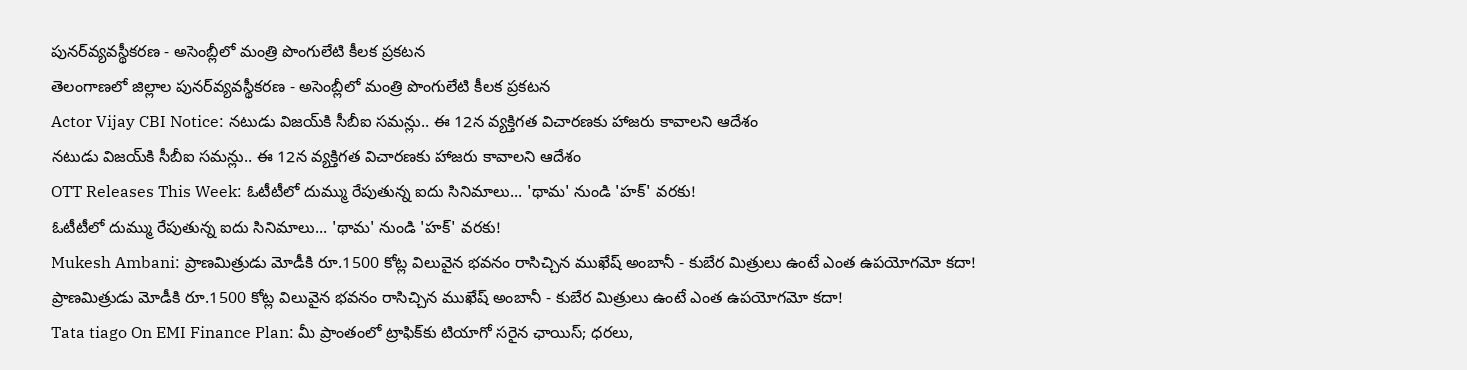పునర్‌వ్యవస్థీకరణ - అసెంబ్లీలో మంత్రి పొంగులేటి కీలక ప్రకటన
తెలంగాణలో జిల్లాల పునర్‌వ్యవస్థీకరణ - అసెంబ్లీలో మంత్రి పొంగులేటి కీలక ప్రకటన
Actor Vijay CBI Notice: నటుడు విజయ్‌కి సీబీఐ సమన్లు.. ఈ 12న వ్యక్తిగత విచారణకు హాజరు కావాలని ఆదేశం
నటుడు విజయ్‌కి సీబీఐ సమన్లు.. ఈ 12న వ్యక్తిగత విచారణకు హాజరు కావాలని ఆదేశం
OTT Releases This Week: ఓటీటీలో దుమ్ము రేపుతున్న ఐదు సినిమాలు... 'థామ' నుండి 'హక్' వరకు!
ఓటీటీలో దుమ్ము రేపుతున్న ఐదు సినిమాలు... 'థామ' నుండి 'హక్' వరకు!
Mukesh Ambani: ప్రాణమిత్రుడు మోడీకి రూ.1500 కోట్ల విలువైన భవనం రాసిచ్చిన ముఖేష్ అంబానీ - కుబేర మిత్రులు ఉంటే ఎంత ఉపయోగమో కదా!
ప్రాణమిత్రుడు మోడీకి రూ.1500 కోట్ల విలువైన భవనం రాసిచ్చిన ముఖేష్ అంబానీ - కుబేర మిత్రులు ఉంటే ఎంత ఉపయోగమో కదా!
Tata tiago On EMI Finance Plan: మీ ప్రాంతంలో ట్రాఫిక్‌కు టియాగో సరైన ఛాయిస్‌; ధరలు,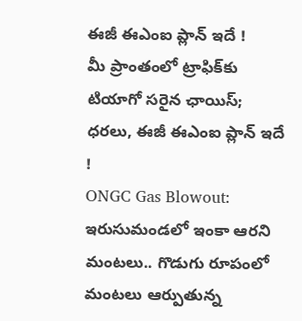ఈజీ ఈఎంఐ ప్లాన్‌ ఇదే !
మీ ప్రాంతంలో ట్రాఫిక్‌కు టియాగో సరైన ఛాయిస్‌; ధరలు, ఈజీ ఈఎంఐ ప్లాన్‌ ఇదే !
ONGC Gas Blowout: ఇరుసుమండలో ఇంకా ఆరని మంటలు.. గొడుగు రూపంలో మంటలు ఆర్పుతున్న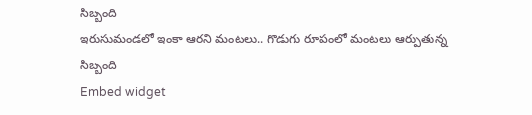సిబ్బంది
ఇరుసుమండలో ఇంకా ఆరని మంటలు.. గొడుగు రూపంలో మంటలు ఆర్పుతున్న సిబ్బంది
Embed widget